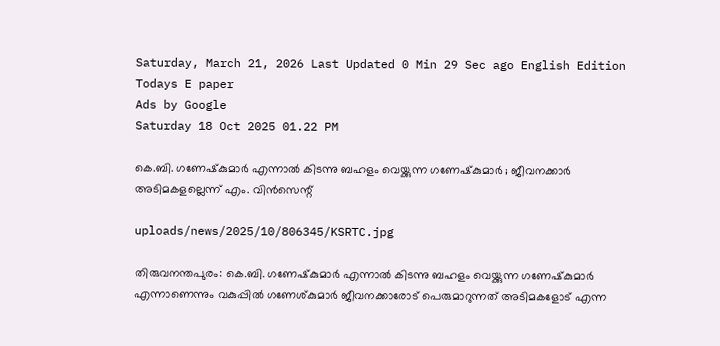Saturday, March 21, 2026 Last Updated 0 Min 29 Sec ago English Edition
Todays E paper
Ads by Google
Saturday 18 Oct 2025 01.22 PM

കെ.ബി. ഗണേഷ്‌കുമാര്‍ എന്നാല്‍ കിടന്നു ബഹളം വെയ്ക്കുന്ന ഗണേഷ്‌കുമാര്‍ ; ജീവനക്കാര്‍ അടിമകളല്ലെന്ന് എം. വിന്‍സെന്റ്

uploads/news/2025/10/806345/KSRTC.jpg

തിരുവനന്തപുരം: കെ.ബി. ഗണേഷ്‌കുമാര്‍ എന്നാല്‍ കിടന്നു ബഹളം വെയ്ക്കുന്ന ഗണേഷ്‌കുമാര്‍ എന്നാണെന്നും വകുപ്പില്‍ ഗണേശ്കുമാര്‍ ജീവനക്കാരോട് പെരുമാറുന്നത് അടിമകളോട് എന്ന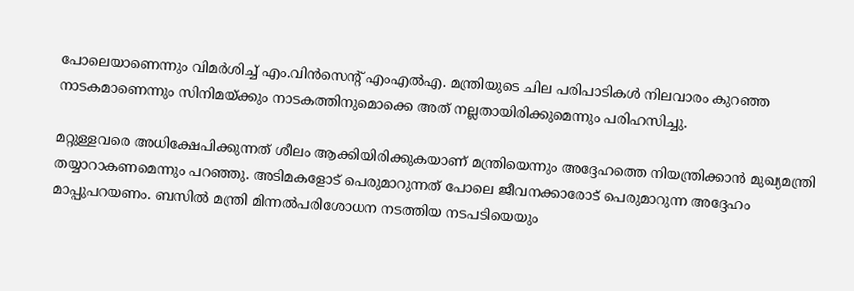പോലെയാണെന്നും വിമര്‍ശിച്ച് എം.വിന്‍സെന്റ് എംഎല്‍എ. മന്ത്രിയുടെ ചില പരിപാടികള്‍ നിലവാരം കുറഞ്ഞ നാടകമാണെന്നും സിനിമയ്ക്കും നാടകത്തിനുമൊക്കെ അത് നല്ലതായിരിക്കുമെന്നും പരിഹസിച്ചു.

മറ്റുള്ളവരെ അധിക്ഷേപിക്കുന്നത് ശീലം ആക്കിയിരിക്കുകയാണ് മന്ത്രിയെന്നും അദ്ദേഹത്തെ നിയന്ത്രിക്കാന്‍ മുഖ്യമന്ത്രി തയ്യാറാകണമെന്നും പറഞ്ഞു. അടിമകളോട് പെരുമാറുന്നത് പോലെ ജീവനക്കാരോട് പെരുമാറുന്ന അദ്ദേഹം മാപ്പുപറയണം. ബസില്‍ മന്ത്രി മിന്നല്‍പരിശോധന നടത്തിയ നടപടിയെയും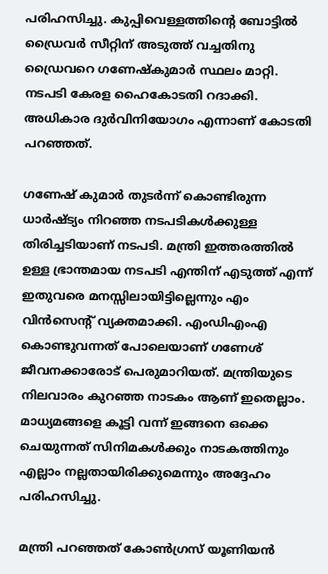പരിഹസിച്ചു. കുപ്പിവെള്ളത്തിന്റെ ബോട്ടില്‍ ഡ്രൈവര്‍ സീറ്റിന് അടുത്ത് വച്ചതിനു ഡ്രൈവറെ ഗണേഷ്‌കുമാര്‍ സ്ഥലം മാറ്റി. നടപടി കേരള ഹൈകോടതി റദാക്കി. അധികാര ദുര്‍വിനിയോഗം എന്നാണ് കോടതി പറഞ്ഞത്.

ഗണേഷ് കുമാര്‍ തുടര്‍ന്ന് കൊണ്ടിരുന്ന ധാര്‍ഷ്ട്യം നിറഞ്ഞ നടപടികള്‍ക്കുള്ള തിരിച്ചടിയാണ് നടപടി. മന്ത്രി ഇത്തരത്തില്‍ ഉള്ള ഭ്രാന്തമായ നടപടി എന്തിന് എടുത്ത് എന്ന് ഇതുവരെ മനസ്സിലായിട്ടില്ലെന്നും എം വിന്‍സെന്റ് വ്യക്തമാക്കി. എംഡിഎംഎ കൊണ്ടുവന്നത് പോലെയാണ് ഗണേശ് ജീവനക്കാരോട് പെരുമാറിയത്. മന്ത്രിയുടെ നിലവാരം കുറഞ്ഞ നാടകം ആണ് ഇതെല്ലാം. മാധ്യമങ്ങളെ കൂട്ടി വന്ന് ഇങ്ങനെ ഒക്കെ ചെയുന്നത് സിനിമകള്‍ക്കും നാടകത്തിനും എല്ലാം നല്ലതായിരിക്കുമെന്നും അദ്ദേഹം പരിഹസിച്ചു.

മന്ത്രി പറഞ്ഞത് കോണ്‍ഗ്രസ് യൂണിയന്‍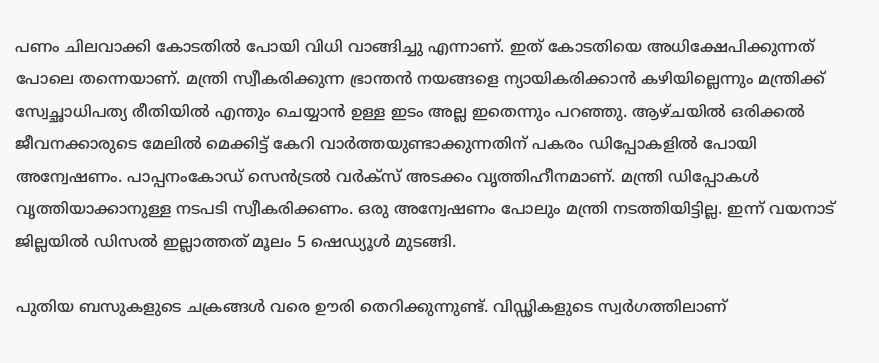പണം ചിലവാക്കി കോടതില്‍ പോയി വിധി വാങ്ങിച്ചു എന്നാണ്. ഇത് കോടതിയെ അധിക്ഷേപിക്കുന്നത് പോലെ തന്നെയാണ്. മന്ത്രി സ്വീകരിക്കുന്ന ഭ്രാന്തന്‍ നയങ്ങളെ ന്യായികരിക്കാന്‍ കഴിയില്ലെന്നും മന്ത്രിക്ക് സ്വേച്ഛാധിപത്യ രീതിയില്‍ എന്തും ചെയ്യാന്‍ ഉള്ള ഇടം അല്ല ഇതെന്നും പറഞ്ഞു. ആഴ്ചയില്‍ ഒരിക്കല്‍ ജീവനക്കാരുടെ മേലില്‍ മെക്കിട്ട് കേറി വാര്‍ത്തയുണ്ടാക്കുന്നതിന് പകരം ഡിപ്പോകളില്‍ പോയി അന്വേഷണം. പാപ്പനംകോഡ് സെന്‍ട്രല്‍ വര്‍ക്‌സ് അടക്കം വൃത്തിഹീനമാണ്. മന്ത്രി ഡിപ്പോകള്‍ വൃത്തിയാക്കാനുള്ള നടപടി സ്വീകരിക്കണം. ഒരു അന്വേഷണം പോലും മന്ത്രി നടത്തിയിട്ടില്ല. ഇന്ന് വയനാട് ജില്ലയില്‍ ഡിസല്‍ ഇല്ലാത്തത് മൂലം 5 ഷെഡ്യൂള്‍ മുടങ്ങി.

പുതിയ ബസുകളുടെ ചക്രങ്ങള്‍ വരെ ഊരി തെറിക്കുന്നുണ്ട്. വിഡ്ഢികളുടെ സ്വര്‍ഗത്തിലാണ്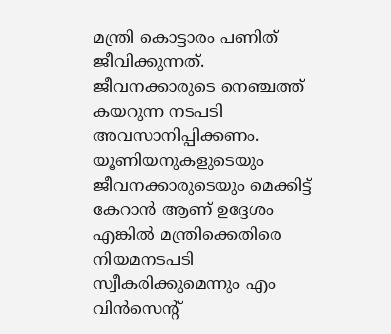മന്ത്രി കൊട്ടാരം പണിത് ജീവിക്കുന്നത്. ജീവനക്കാരുടെ നെഞ്ചത്ത് കയറുന്ന നടപടി അവസാനിപ്പിക്കണം. യൂണിയനുകളുടെയും ജീവനക്കാരുടെയും മെക്കിട്ട് കേറാന്‍ ആണ് ഉദ്ദേശം എങ്കില്‍ മന്ത്രിക്കെതിരെ നിയമനടപടി സ്വീകരിക്കുമെന്നും എം വിന്‍സെന്റ്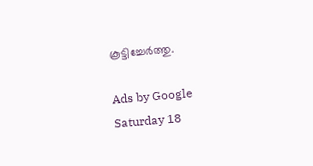കൂട്ടിച്ചേര്‍ത്തു.

Ads by Google
Saturday 18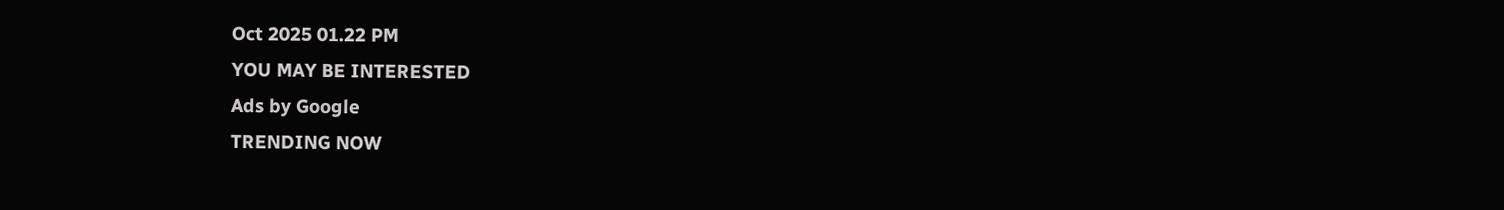Oct 2025 01.22 PM
YOU MAY BE INTERESTED
Ads by Google
TRENDING NOW